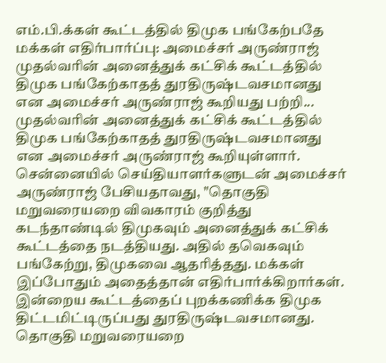எம்.பி.க்கள் கூட்டத்தில் திமுக பங்கேற்பதே மக்கள் எதிர்பார்ப்பு: அமைச்சர் அருண்ராஜ்
முதல்வரின் அனைத்துக் கட்சிக் கூட்டத்தில் திமுக பங்கேற்காதத் துரதிருஷ்டவசமானது என அமைச்சர் அருண்ராஜ் கூறியது பற்றி...
முதல்வரின் அனைத்துக் கட்சிக் கூட்டத்தில் திமுக பங்கேற்காதத் துரதிருஷ்டவசமானது என அமைச்சர் அருண்ராஜ் கூறியுள்ளார்.
சென்னையில் செய்தியாளர்களுடன் அமைச்சர் அருண்ராஜ் பேசியதாவது, "தொகுதி மறுவரையறை விவகாரம் குறித்து கடந்தாண்டில் திமுகவும் அனைத்துக் கட்சிக் கூட்டத்தை நடத்தியது. அதில் தவெகவும் பங்கேற்று, திமுகவை ஆதரித்தது. மக்கள் இப்போதும் அதைத்தான் எதிர்பார்க்கிறார்கள்.
இன்றைய கூட்டத்தைப் புறக்கணிக்க திமுக திட்டமிட்டிருப்பது துரதிருஷ்டவசமானது. தொகுதி மறுவரையறை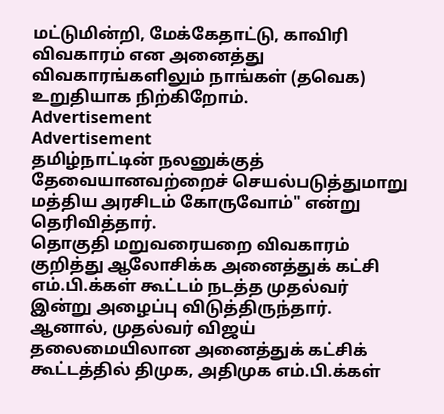மட்டுமின்றி, மேக்கேதாட்டு, காவிரி விவகாரம் என அனைத்து விவகாரங்களிலும் நாங்கள் (தவெக) உறுதியாக நிற்கிறோம்.
Advertisement
Advertisement
தமிழ்நாட்டின் நலனுக்குத் தேவையானவற்றைச் செயல்படுத்துமாறு மத்திய அரசிடம் கோருவோம்" என்று தெரிவித்தார்.
தொகுதி மறுவரையறை விவகாரம் குறித்து ஆலோசிக்க அனைத்துக் கட்சி எம்.பி.க்கள் கூட்டம் நடத்த முதல்வர் இன்று அழைப்பு விடுத்திருந்தார்.
ஆனால், முதல்வர் விஜய் தலைமையிலான அனைத்துக் கட்சிக் கூட்டத்தில் திமுக, அதிமுக எம்.பி.க்கள்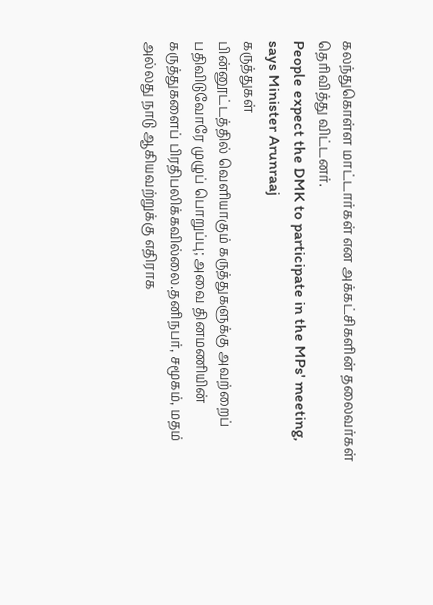கலந்துகொள்ள மாட்டார்கள் என அக்கட்சிகளின் தலைவர்கள் தெரிவித்து விட்டனர்.
People expect the DMK to participate in the MPs' meeting, says Minister Arunraaj
கருத்துகள்
பின்னூட்டத்தில் வெளியாகும் கருத்துகளுக்கு அவற்றைப் பதிவிடுவோரே முழுப் பொறுப்பு; அவை தினமணியின் கருத்துகளைப் பிரதிபலிக்கவில்லை.தனிநபர், சமூகம், மதம் அல்லது நாடு ஆகியவற்றுக்கு எதிராக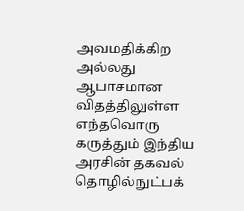அவமதிக்கிற அல்லது ஆபாசமான விதத்திலுள்ள எந்தவொரு கருத்தும் இந்திய அரசின் தகவல் தொழில்நுட்பக்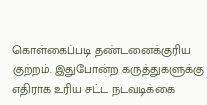கொள்கைப்படி தண்டனைக்குரிய குற்றம். இதுபோன்ற கருத்துகளுக்கு எதிராக உரிய சட்ட நடவடிக்கை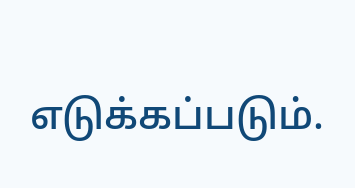எடுக்கப்படும்.